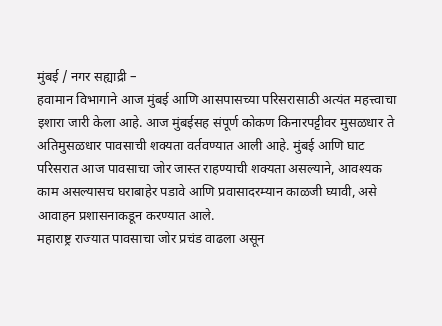मुंबई / नगर सह्याद्री –
हवामान विभागाने आज मुंबई आणि आसपासच्या परिसरासाठी अत्यंत महत्त्वाचा इशारा जारी केला आहे. आज मुंबईसह संपूर्ण कोकण किनारपट्टीवर मुसळधार ते अतिमुसळधार पावसाची शक्यता वर्तवण्यात आली आहे. मुंबई आणि घाट परिसरात आज पावसाचा जोर जास्त राहण्याची शक्यता असल्याने, आवश्यक काम असल्यासच घराबाहेर पडावे आणि प्रवासादरम्यान काळजी घ्यावी, असे आवाहन प्रशासनाकडून करण्यात आले.
महाराष्ट्र राज्यात पावसाचा जोर प्रचंड वाढला असून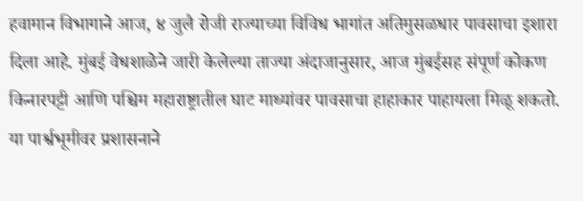हवामान विभागाने आज, ४ जुलै रोजी राज्याच्या विविध भागांत अतिमुसळधार पावसाचा इशारा दिला आहे. मुंबई वेधशाळेने जारी केलेल्या ताज्या अंदाजानुसार, आज मुंबईसह संपूर्ण कोकण किनारपट्टी आणि पश्चिम महाराष्ट्रातील घाट माथ्यांवर पावसाचा हाहाकार पाहायला मिळू शकतो. या पार्श्वभूमीवर प्रशासनाने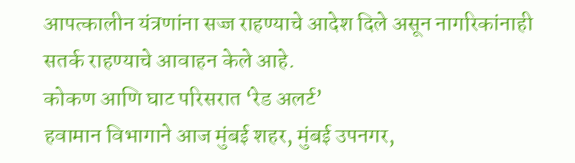आपत्कालीन यंत्रणांना सज्ज राहण्याचे आदेश दिले असून नागरिकांनाही सतर्क राहण्याचे आवाहन केले आहे.
कोकण आणि घाट परिसरात ‘रेड अलर्ट’
हवामान विभागाने आज मुंबई शहर, मुंबई उपनगर,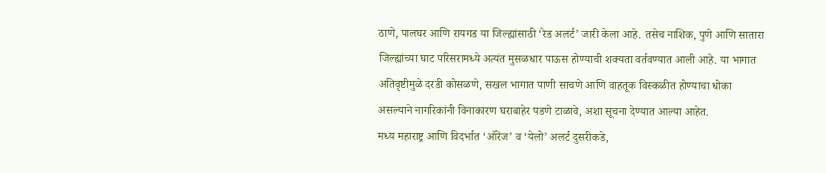ठाणे, पालघर आणि रायगड या जिल्ह्यांसाठी ‘रेड अलर्ट’ जारी केला आहे. तसेच नाशिक, पुणे आणि सातारा जिल्ह्यांच्या घाट परिसरामध्ये अत्यंत मुसळधार पाऊस होण्याची शक्यता वर्तवण्यात आली आहे. या भागात अतिवृष्टीमुळे दरडी कोसळणे, सखल भागात पाणी साचणे आणि वाहतूक विस्कळीत होण्याचा धोका असल्याने नागरिकांनी विनाकारण घराबाहेर पडणे टाळावे, अशा सूचना देण्यात आल्या आहेत.
मध्य महाराष्ट्र आणि विदर्भात ‘ऑरेंज’ व ‘येलो’ अलर्ट दुसरीकडे,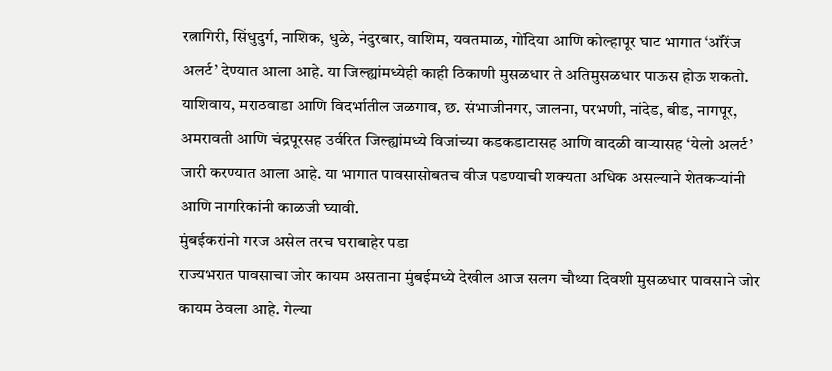रत्नागिरी, सिंधुदुर्ग, नाशिक, धुळे, नंदुरबार, वाशिम, यवतमाळ, गोंदिया आणि कोल्हापूर घाट भागात ‘ऑरेंज अलर्ट’ देण्यात आला आहे. या जिल्ह्यांमध्येही काही ठिकाणी मुसळधार ते अतिमुसळधार पाऊस होऊ शकतो. याशिवाय, मराठवाडा आणि विदर्भातील जळगाव, छ. संभाजीनगर, जालना, परभणी, नांदेड, बीड, नागपूर, अमरावती आणि चंद्रपूरसह उर्वरित जिल्ह्यांमध्ये विजांच्या कडकडाटासह आणि वादळी वाऱ्यासह ‘येलो अलर्ट’ जारी करण्यात आला आहे. या भागात पावसासोबतच वीज पडण्याची शक्यता अधिक असल्याने शेतकऱ्यांनी आणि नागरिकांनी काळजी घ्यावी.
मुंबईकरांनो गरज असेल तरच घराबाहेर पडा
राज्यभरात पावसाचा जोर कायम असताना मुंबईमध्ये देखील आज सलग चौथ्या दिवशी मुसळधार पावसाने जोर कायम ठेवला आहे. गेल्या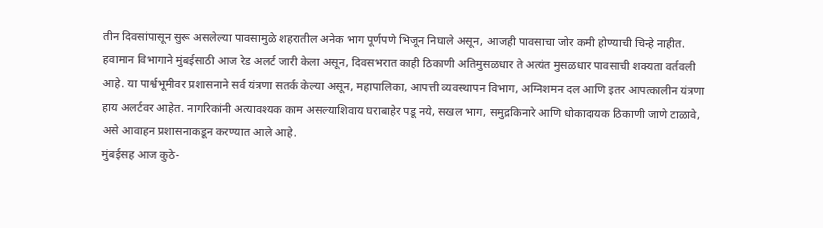तीन दिवसांपासून सुरू असलेल्या पावसामुळे शहरातील अनेक भाग पूर्णपणे भिजून निघाले असून, आजही पावसाचा जोर कमी होण्याची चिन्हे नाहीत. हवामान विभागाने मुंबईसाठी आज रेड अलर्ट जारी केला असून, दिवसभरात काही ठिकाणी अतिमुसळधार ते अत्यंत मुसळधार पावसाची शक्यता वर्तवली आहे. या पार्श्वभूमीवर प्रशासनाने सर्व यंत्रणा सतर्क केल्या असून, महापालिका, आपत्ती व्यवस्थापन विभाग, अग्निशमन दल आणि इतर आपत्कालीन यंत्रणा हाय अलर्टवर आहेत. नागरिकांनी अत्यावश्यक काम असल्याशिवाय घराबाहेर पडू नये, सखल भाग, समुद्रकिनारे आणि धोकादायक ठिकाणी जाणे टाळावे, असे आवाहन प्रशासनाकडून करण्यात आले आहे.
मुंबईसह आज कुठे-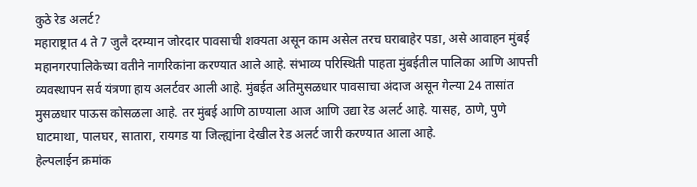कुठे रेड अलर्ट?
महाराष्ट्रात 4 ते 7 जुलै दरम्यान जोरदार पावसाची शक्यता असून काम असेल तरच घराबाहेर पडा, असे आवाहन मुंबई महानगरपालिकेच्या वतीने नागरिकांना करण्यात आले आहे. संभाव्य परिस्थिती पाहता मुंबईतील पालिका आणि आपत्ती व्यवस्थापन सर्व यंत्रणा हाय अलर्टवर आली आहे. मुंबईत अतिमुसळधार पावसाचा अंदाज असून गेल्या 24 तासांत मुसळधार पाऊस कोसळला आहे. तर मुंबई आणि ठाण्याला आज आणि उद्या रेड अलर्ट आहे. यासह, ठाणे, पुणे घाटमाथा, पालघर, सातारा, रायगड या जिल्ह्यांना देखील रेड अलर्ट जारी करण्यात आला आहे.
हेल्पलाईन क्रमांक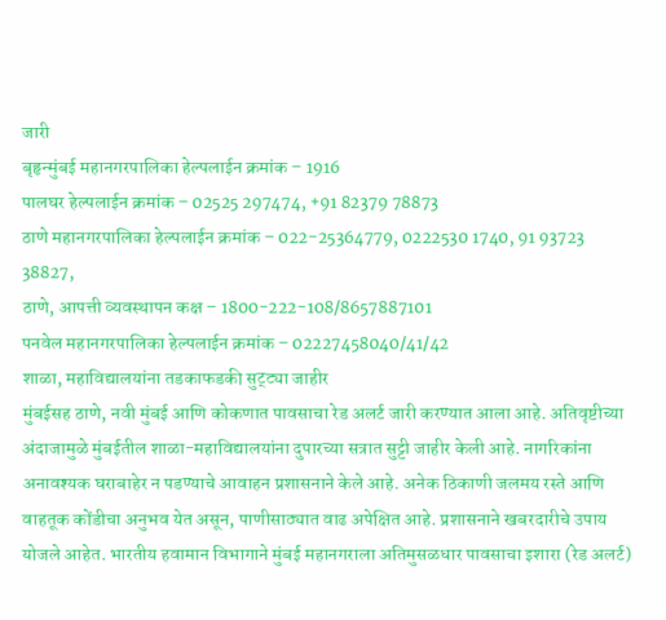जारी
बृहृन्मुंबई महानगरपालिका हेल्पलाईन क्रमांक – 1916
पालघर हेल्पलाईन क्रमांक – 02525 297474, +91 82379 78873
ठाणे महानगरपालिका हेल्पलाईन क्रमांक – 022-25364779, 0222530 1740, 91 93723 38827,
ठाणे, आपत्ती व्यवस्थापन कक्ष – 1800-222-108/8657887101
पनवेल महानगरपालिका हेल्पलाईन क्रमांक – 02227458040/41/42
शाळा, महाविद्यालयांना तडकाफडकी सुट्ट्या जाहीर
मुंबईसह ठाणे, नवी मुंबई आणि कोकणात पावसाचा रेड अलर्ट जारी करण्यात आला आहे. अतिवृष्टीच्या अंदाजामुळे मुंबईतील शाळा-महाविद्यालयांना दुपारच्या सत्रात सुट्टी जाहीर केली आहे. नागरिकांना अनावश्यक घराबाहेर न पडण्याचे आवाहन प्रशासनाने केले आहे. अनेक ठिकाणी जलमय रस्ते आणि वाहतूक कोंडीचा अनुभव येत असून, पाणीसाठ्यात वाढ अपेक्षित आहे. प्रशासनाने खबरदारीचे उपाय योजले आहेत. भारतीय हवामान विभागाने मुंबई महानगराला अतिमुसळधार पावसाचा इशारा (रेड अलर्ट)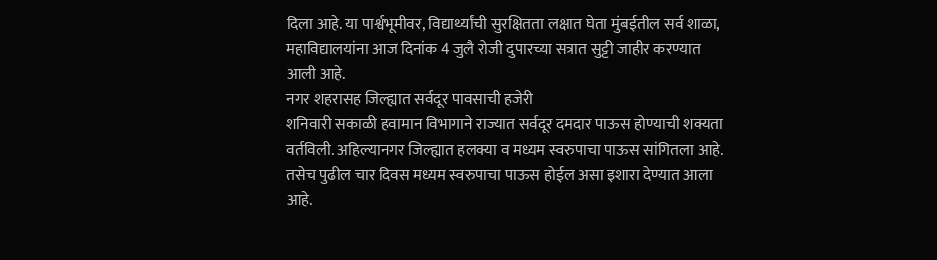दिला आहे. या पार्श्वभूमीवर, विद्यार्थ्यांची सुरक्षितता लक्षात घेता मुंबईतील सर्व शाळा, महाविद्यालयांना आज दिनांक 4 जुलै रोजी दुपारच्या सत्रात सुट्टी जाहीर करण्यात आली आहे.
नगर शहरासह जिल्ह्यात सर्वदूर पावसाची हजेरी
शनिवारी सकाळी हवामान विभागाने राज्यात सर्वदूर दमदार पाऊस होण्याची शक्यता वर्तविली. अहिल्यानगर जिल्ह्यात हलक्या व मध्यम स्वरुपाचा पाऊस सांगितला आहे. तसेच पुढील चार दिवस मध्यम स्वरुपाचा पाऊस होईल असा इशारा देण्यात आला आहे.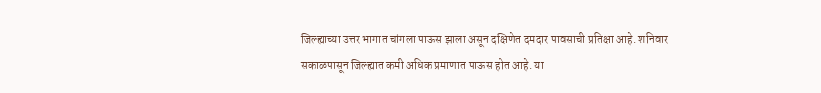जिल्ह्याच्या उत्तर भागात चांगला पाऊस झाला असून दक्षिणेत दमदार पावसाची प्रतिक्षा आहे. शनिवार सकाळपासून जिल्ह्यात कमी अधिक प्रमाणात पाऊस होत आहे. या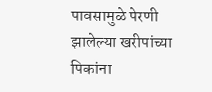पावसामुळे पेरणी झालेल्या खरीपांच्या पिकांना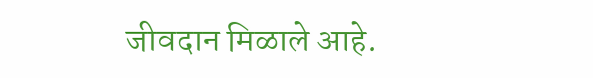जीवदान मिळाले आहे.